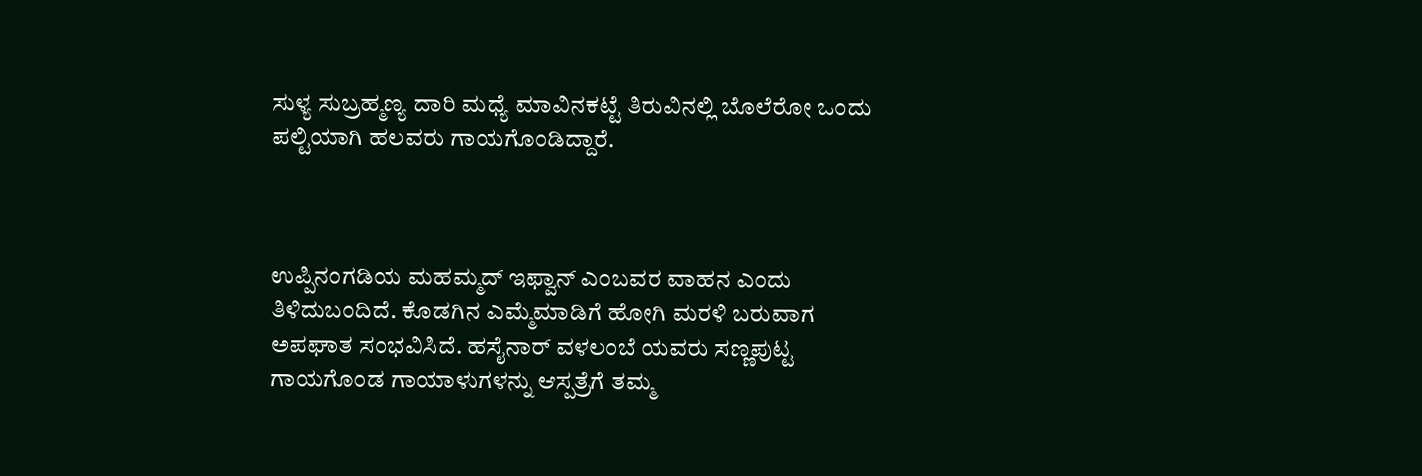ಸುಳ್ಯ ಸುಬ್ರಹ್ಮಣ್ಯ ದಾರಿ ಮಧ್ಯೆ ಮಾವಿನಕಟ್ಟೆ ತಿರುವಿನಲ್ಲಿ ಬೊಲೆರೋ ಒಂದು ಪಲ್ಟಿಯಾಗಿ ಹಲವರು ಗಾಯಗೊಂಡಿದ್ದಾರೆ.



ಉಪ್ಪಿನಂಗಡಿಯ ಮಹಮ್ಮದ್ ಇಫ್ವಾನ್ ಎಂಬವರ ವಾಹನ ಎಂದು ತಿಳಿದುಬಂದಿದೆ. ಕೊಡಗಿನ ಎಮ್ಮೆಮಾಡಿಗೆ ಹೋಗಿ ಮರಳಿ ಬರುವಾಗ ಅಪಘಾತ ಸಂಭವಿಸಿದೆ. ಹಸೈನಾರ್ ವಳಲಂಬೆ ಯವರು ಸಣ್ಣಪುಟ್ಟ ಗಾಯಗೊಂಡ ಗಾಯಾಳುಗಳನ್ನು ಆಸ್ಪತ್ರೆಗೆ ತಮ್ಮ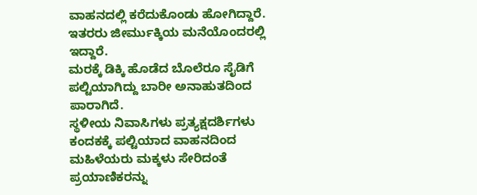ವಾಹನದಲ್ಲಿ ಕರೆದುಕೊಂಡು ಹೋಗಿದ್ದಾರೆ. ಇತರರು ಜೀರ್ಮುಕ್ಕಿಯ ಮನೆಯೊಂದರಲ್ಲಿ ಇದ್ದಾರೆ.
ಮರಕ್ಕೆ ಡಿಕ್ಕಿ ಹೊಡೆದ ಬೊಲೆರೂ ಸೈಡಿಗೆ ಪಲ್ಟಿಯಾಗಿದ್ದು ಬಾರೀ ಅನಾಹುತದಿಂದ ಪಾರಾಗಿದೆ.
ಸ್ಥಳೀಯ ನಿವಾಸಿಗಳು ಪ್ರತ್ಯಕ್ಷದರ್ಶಿಗಳು ಕಂದಕಕ್ಕೆ ಪಲ್ಟಿಯಾದ ವಾಹನದಿಂದ ಮಹಿಳೆಯರು ಮಕ್ಕಳು ಸೇರಿದಂತೆ ಪ್ರಯಾಣಿಕರನ್ನು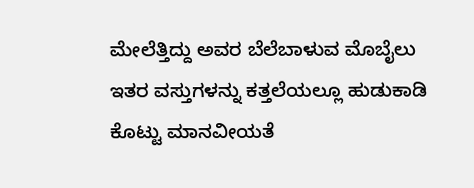ಮೇಲೆತ್ತಿದ್ದು ಅವರ ಬೆಲೆಬಾಳುವ ಮೊಬೈಲು ಇತರ ವಸ್ತುಗಳನ್ನು ಕತ್ತಲೆಯಲ್ಲೂ ಹುಡುಕಾಡಿ ಕೊಟ್ಟು ಮಾನವೀಯತೆ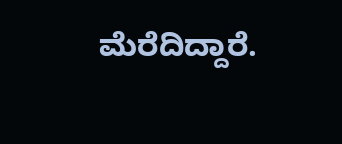ಮೆರೆದಿದ್ದಾರೆ.